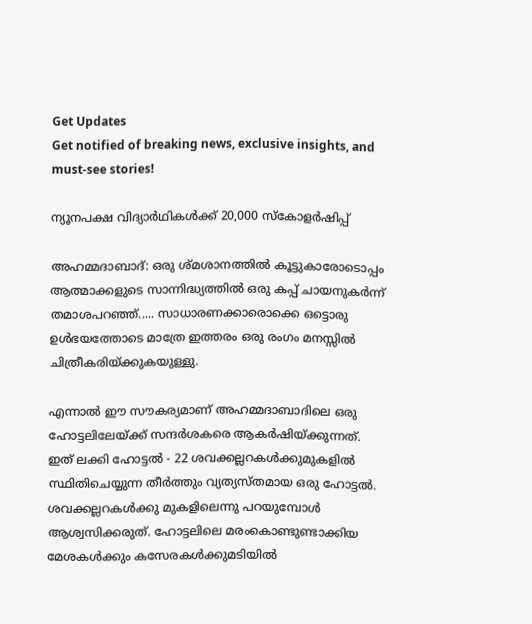Get Updates
Get notified of breaking news, exclusive insights, and must-see stories!

ന്യൂനപക്ഷ വിദ്യാര്‍ഥികള്‍ക്ക് 20,000 സ്കോളര്‍ഷിപ്പ്

അഹമ്മദാബാദ്‌: ഒരു ശ്‌മശാനത്തില്‍ കൂട്ടുകാരോടൊപ്പം ആത്മാക്കളുടെ സാന്നിദ്ധ്യത്തില്‍ ഒരു കപ്പ്‌ ചായനുകര്‍ന്ന്‌ തമാശപറഞ്ഞ്‌..... സാധാരണക്കാരൊക്കെ ഒട്ടൊരു ഉള്‍ഭയത്തോടെ മാത്രേ ഇത്തരം ഒരു രംഗം മനസ്സില്‍ ചിത്രീകരിയ്‌ക്കുകയുള്ളു.

എന്നാല്‍ ഈ സൗകര്യമാണ്‌ അഹമ്മദാബാദിലെ ഒരു ഹോട്ടലിലേയ്‌ക്ക്‌ സന്ദര്‍ശകരെ ആകര്‍ഷിയ്‌ക്കുന്നത്‌. ഇത്‌ ലക്കി ഹോട്ടല്‍ - 22 ശവക്കല്ലറകള്‍ക്കുമുകളില്‍ സ്ഥിതിചെയ്യുന്ന തീര്‍ത്തും വ്യത്യസ്‌തമായ ഒരു ഹോട്ടല്‍. ശവക്കല്ലറകള്‍ക്കു മുകളിലെന്നു പറയുമ്പോള്‍ ആശ്വസിക്കരുത്‌. ഹോട്ടലിലെ മരംകൊണ്ടുണ്ടാക്കിയ മേശകള്‍ക്കും കസേരകള്‍ക്കുമടിയില്‍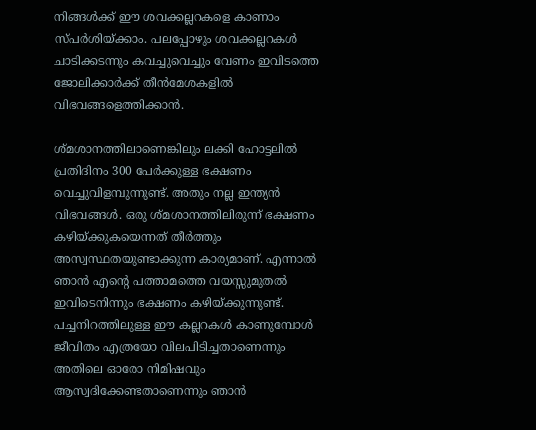നിങ്ങള്‍ക്ക്‌ ഈ ശവക്കല്ലറകളെ കാണാം സ്‌പര്‍ശിയ്‌ക്കാം. പലപ്പോഴും ശവക്കല്ലറകള്‍ ചാടിക്കടന്നും കവച്ചുവെച്ചും വേണം ഇവിടത്തെ ജോലിക്കാര്‍ക്ക്‌ തീന്‍മേശകളില്‍ വിഭവങ്ങളെത്തിക്കാന്‍.

ശ്‌മശാനത്തിലാണെങ്കിലും ലക്കി ഹോട്ടലില്‍ പ്രതിദിനം 300 പേര്‍ക്കുള്ള ഭക്ഷണം വെച്ചുവിളമ്പുന്നുണ്ട്‌. അതും നല്ല ഇന്ത്യന്‍ വിഭവങ്ങള്‍. ഒരു ശ്‌മശാനത്തിലിരുന്ന്‌ ഭക്ഷണം കഴിയ്‌ക്കുകയെന്നത് തീര്‍ത്തും അസ്വസ്ഥതയുണ്ടാക്കുന്ന കാര്യമാണ്‌. എന്നാല്‍ ഞാന്‍ എന്റെ പത്താമത്തെ വയസ്സുമുതല്‍ ഇവിടെനിന്നും ഭക്ഷണം കഴിയ്‌ക്കുന്നുണ്ട്‌. പച്ചനിറത്തിലുള്ള ഈ കല്ലറകള്‍ കാണുമ്പോള്‍ ജീവിതം എത്രയോ വിലപിടിച്ചതാണെന്നും അതിലെ ഓരോ നിമിഷവും ആസ്വദിക്കേണ്ടതാണെന്നും ഞാന്‍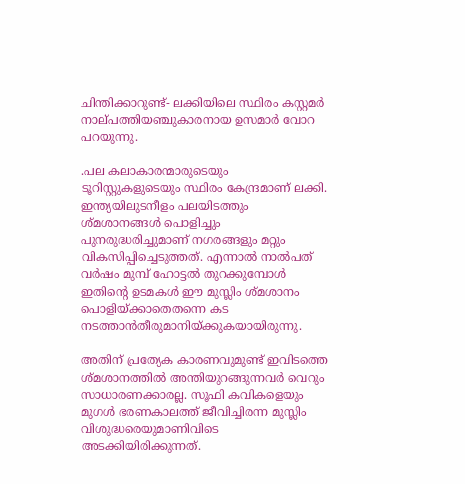ചിന്തിക്കാറുണ്ട്‌- ലക്കിയിലെ സ്ഥിരം കസ്റ്റമര്‍ നാല്‌പത്തിയഞ്ചുകാരനായ ഉസമാര്‍ വോറ പറയുന്നു.

.പല കലാകാരന്മാരുടെയും ടൂറിസ്റ്റുകളുടെയും സ്ഥിരം കേന്ദ്രമാണ്‌ ലക്കി. ഇന്ത്യയിലുടനീളം പലയിടത്തും ശ്‌മശാനങ്ങള്‍ പൊളിച്ചും പുനരുദ്ധരിച്ചുമാണ്‌ നഗരങ്ങളും മറ്റും വികസിപ്പിച്ചെടുത്തത്‌. എന്നാല്‍ നാല്‍പത്‌ വര്‍ഷം മുമ്പ്‌ ഹോട്ടല്‍ തുറക്കുമ്പോള്‍ ഇതിന്റെ ഉടമകള്‍ ഈ മുസ്ലിം ശ്‌മശാനം പൊളിയ്‌ക്കാതെതന്നെ കട നടത്താന്‍തീരുമാനിയ്‌ക്കുകയായിരുന്നു.

അതിന്‌ പ്രത്യേക കാരണവുമുണ്ട്‌ ഇവിടത്തെ ശ്‌മശാനത്തില്‍ അന്തിയുറങ്ങുന്നവര്‍ വെറും സാധാരണക്കാരല്ല. സൂഫി കവികളെയും മുഗള്‍ ഭരണകാലത്ത്‌ ജീവിച്ചിരന്ന മുസ്ലിം വിശുദ്ധരെയുമാണിവിടെ അടക്കിയിരിക്കുന്നത്‌.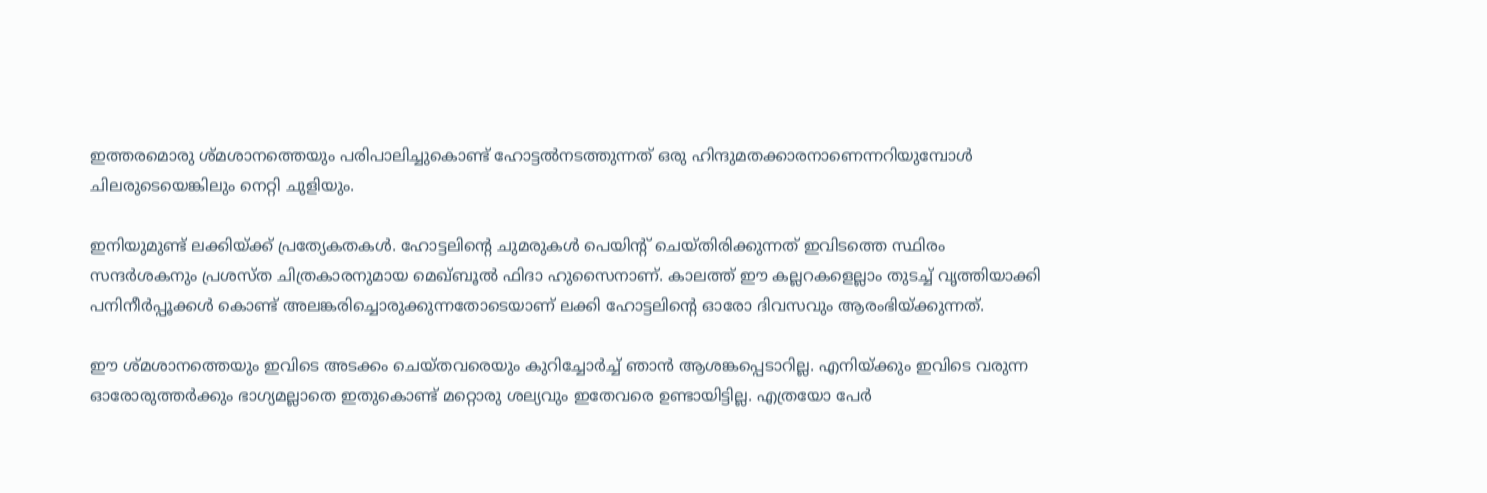ഇത്തരമൊരു ശ്‌മശാനത്തെയും പരിപാലിച്ചുകൊണ്ട്‌ ഹോട്ടല്‍നടത്തുന്നത്‌ ഒരു ഹിന്ദുമതക്കാരനാണെന്നറിയുമ്പോള്‍ ചിലരുടെയെങ്കിലും നെറ്റി ചുളിയും.

ഇനിയുമുണ്ട്‌ ലക്കിയ്ക്ക് പ്രത്യേകതകള്‍. ഹോട്ടലിന്റെ ചുമരുകള്‍ പെയിന്റ്‌ ചെയ്‌തിരിക്കുന്നത്‌ ഇവിടത്തെ സ്ഥിരം സന്ദര്‍ശകനും പ്രശസ്‌ത ചിത്രകാരനുമായ മെഖ്‌ബൂല്‍ ഫിദാ ഹുസൈനാണ്‌. കാലത്ത്‌ ഈ കല്ലറകളെല്ലാം തുടച്ച്‌ വൃത്തിയാക്കി പനിനീര്‍പ്പൂക്കള്‍ കൊണ്ട്‌ അലങ്കരിച്ചൊരുക്കുന്നതോടെയാണ്‌ ലക്കി ഹോട്ടലിന്റെ ഓരോ ദിവസവും ആരംഭിയ്‌ക്കുന്നത്‌.

ഈ ശ്‌മശാനത്തെയും ഇവിടെ അടക്കം ചെയ്‌തവരെയും കുറിച്ചോര്‍ച്ച്‌ ഞാന്‍ ആശങ്കപ്പെടാറില്ല. എനിയ്‌ക്കും ഇവിടെ വരുന്ന ഓരോരുത്തര്‍ക്കും ഭാഗ്യമല്ലാതെ ഇതുകൊണ്ട്‌ മറ്റൊരു ശല്യവും ഇതേവരെ ഉണ്ടായിട്ടില്ല. എത്രയോ പേര്‍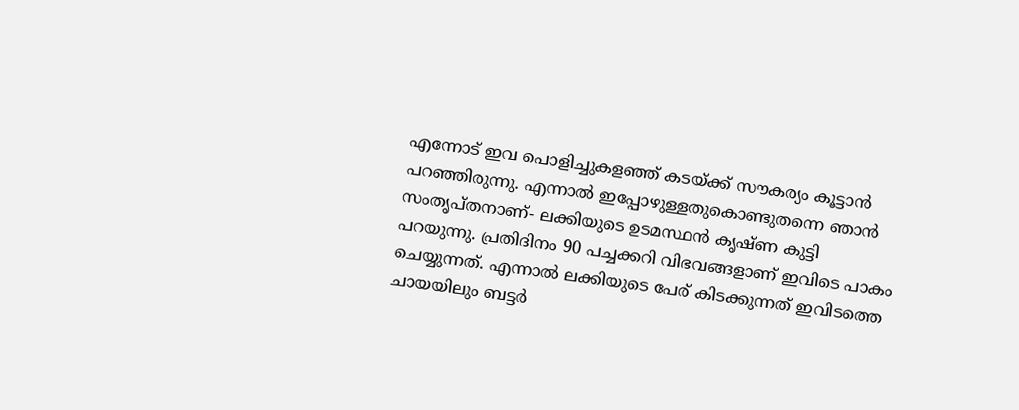എന്നോട്‌ ഇവ പൊളിച്ചുകളഞ്ഞ്‌ കടയ്‌ക്ക്‌ സൗകര്യം കൂട്ടാന്‍ പറഞ്ഞിരുന്നു. എന്നാല്‍ ഇപ്പോഴുള്ളതുകൊണ്ടുതന്നെ ഞാന്‍ സംതൃപ്‌തനാണ്‌- ലക്കിയുടെ ഉടമസ്ഥന്‍ കൃഷ്‌ണ കുട്ടി പറയുന്നു. പ്രതിദിനം 90 പച്ചക്കറി വിഭവങ്ങളാണ്‌ ഇവിടെ പാകം ചെയ്യുന്നത്‌. എന്നാല്‍ ലക്കിയുടെ പേര്‌ കിടക്കുന്നത്‌ ഇവിടത്തെ ചായയിലും ബട്ടര്‍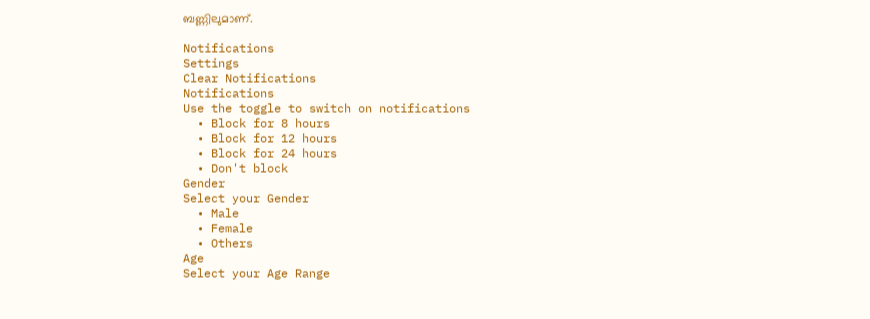ബണ്ണിലുമാണ്‌.

Notifications
Settings
Clear Notifications
Notifications
Use the toggle to switch on notifications
  • Block for 8 hours
  • Block for 12 hours
  • Block for 24 hours
  • Don't block
Gender
Select your Gender
  • Male
  • Female
  • Others
Age
Select your Age Range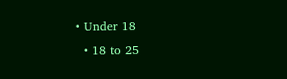• Under 18
  • 18 to 25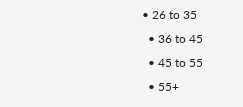• 26 to 35
  • 36 to 45
  • 45 to 55
  • 55+